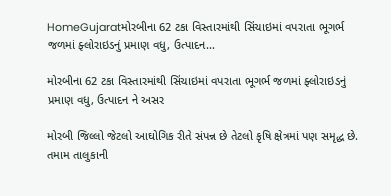HomeGujaratમોરબીના 62 ટકા વિસ્તારમાંથી સિંચાઇમાં વપરાતા ભૂગર્ભ જળમાં ફ્લોરાઇડનું પ્રમાણ વધુ, ઉત્પાદન...

મોરબીના 62 ટકા વિસ્તારમાંથી સિંચાઇમાં વપરાતા ભૂગર્ભ જળમાં ફ્લોરાઇડનું પ્રમાણ વધુ, ઉત્પાદન ને અસર

મોરબી જિલ્લો જેટલો આઘોગિક રીતે સંપન્ન છે તેટલો કૃષિ ક્ષેત્રમાં પણ સમૃદ્ધ છે. તમામ તાલુકાની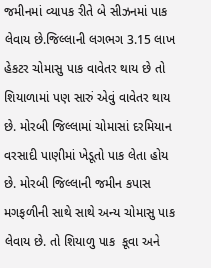જમીનમાં વ્યાપક રીતે બે સીઝનમાં પાક લેવાય છે.જિલ્લાની લગભગ 3.15 લાખ હેકટર ચોમાસુ પાક વાવેતર થાય છે તો શિયાળામાં પણ સારું એવું વાવેતર થાય છે. મોરબી જિલ્લામાં ચોમાસાં દરમિયાન વરસાદી પાણીમાં ખેડૂતો પાક લેતા હોય છે. મોરબી જિલ્લાની જમીન કપાસ મગફળીની સાથે સાથે અન્ય ચોમાસુ પાક લેવાય છે. તો શિયાળુ પાક  કૂવા અને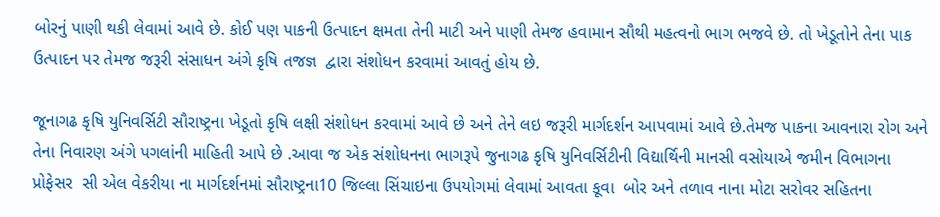બોરનું પાણી થકી લેવામાં આવે છે. કોઈ પણ પાકની ઉત્પાદન ક્ષમતા તેની માટી અને પાણી તેમજ હવામાન સૌથી મહત્વનો ભાગ ભજવે છે. તો ખેડૂતોને તેના પાક ઉત્પાદન પર તેમજ જરૂરી સંસાધન અંગે કૃષિ તજજ્ઞ  દ્વારા સંશોધન કરવામાં આવતું હોય છે.

જૂનાગઢ કૃષિ યુનિવર્સિટી સૌરાષ્ટ્રના ખેડૂતો કૃષિ લક્ષી સંશોધન કરવામાં આવે છે અને તેને લઇ જરૂરી માર્ગદર્શન આપવામાં આવે છે.તેમજ પાકના આવનારા રોગ અને તેના નિવારણ અંગે પગલાંની માહિતી આપે છે .આવા જ એક સંશોધનના ભાગરૂપે જુનાગઢ કૃષિ યુનિવર્સિટીની વિદ્યાર્થિની માનસી વસોયાએ જમીન વિભાગના પ્રોફેસર  સી એલ વેકરીયા ના માર્ગદર્શનમાં સૌરાષ્ટ્રના10 જિલ્લા સિંચાઇના ઉપયોગમાં લેવામાં આવતા કૂવા  બોર અને તળાવ નાના મોટા સરોવર સહિતના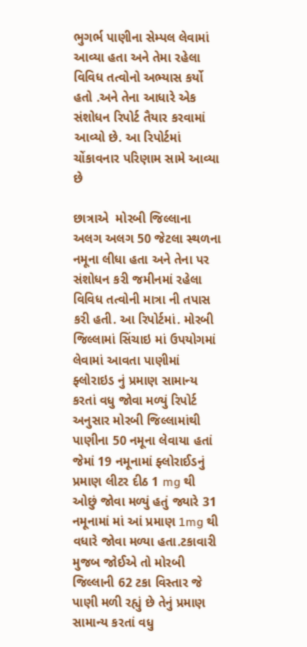ભુગર્ભ પાણીના સેમ્પલ લેવામાં આવ્યા હતા અને તેમા રહેલા વિવિધ તત્વોનો અભ્યાસ કર્યો હતો .અને તેના આધારે એક સંશોધન રિપોર્ટ તૈયાર કરવામાં આવ્યો છે. આ રિપોર્ટમાં ચોંકાવનાર પરિણામ સામે આવ્યા છે

છાત્રાએ  મોરબી જિલ્લાના  અલગ અલગ 50 જેટલા સ્થળના નમૂના લીધા હતા અને તેના પર સંશોધન કરી જમીનમાં રહેલા વિવિધ તત્વોની માત્રા ની તપાસ કરી હતી. આ રિપોર્ટમાં. મોરબી જિલ્લામાં સિંચાઇ માં ઉપયોગમાં લેવામાં આવતા પાણીમાં ફ્લોરાઇડ નું પ્રમાણ સામાન્ય કરતાં વધુ જોવા મળ્યું રિપોર્ટ અનુસાર મોરબી જિલ્લામાંથી પાણીના 50 નમૂના લેવાયા હતાં જેમાં 19 નમૂનામાં ફ્લોરાઈડનું પ્રમાણ લીટર દીઠ 1 mg થી ઓછું જોવા મળ્યું હતું જ્યારે 31 નમૂનામાં માં આં પ્રમાણ 1mg થી વધારે જોવા મળ્યા હતા.ટકાવારી મુજબ જોઈએ તો મોરબી જિલ્લાની 62 ટકા વિસ્તાર જે પાણી મળી રહ્યું છે તેનું પ્રમાણ સામાન્ય કરતાં વધુ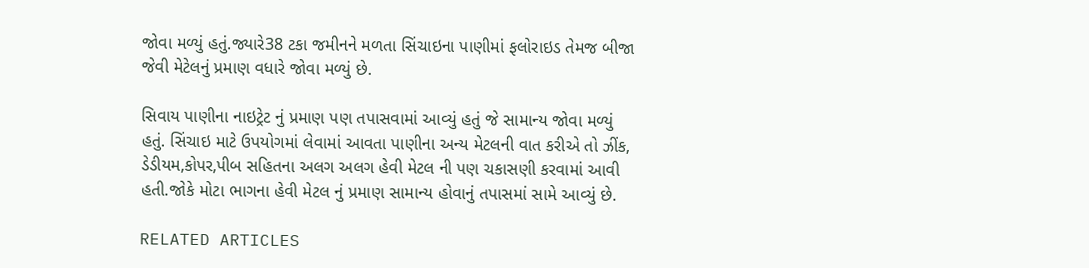જોવા મળ્યું હતું.જ્યારે38 ટકા જમીનને મળતા સિંચાઇના પાણીમાં ફલોરાઇડ તેમજ બીજા જેવી મેટેલનું પ્રમાણ વધારે જોવા મળ્યું છે.

સિવાય પાણીના નાઇટ્રેટ નું પ્રમાણ પણ તપાસવામાં આવ્યું હતું જે સામાન્ય જોવા મળ્યું હતું. સિંચાઇ માટે ઉપયોગમાં લેવામાં આવતા પાણીના અન્ય મેટલની વાત કરીએ તો ઝીંક, ડેડીયમ,કોપર,પીબ સહિતના અલગ અલગ હેવી મેટલ ની પણ ચકાસણી કરવામાં આવી હતી.જોકે મોટા ભાગના હેવી મેટલ નું પ્રમાણ સામાન્ય હોવાનું તપાસમાં સામે આવ્યું છે.

RELATED ARTICLES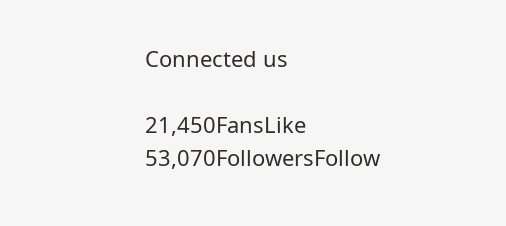Connected us

21,450FansLike
53,070FollowersFollow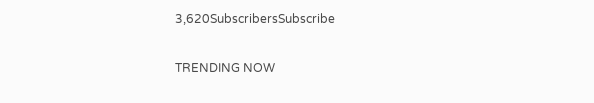3,620SubscribersSubscribe

TRENDING NOW